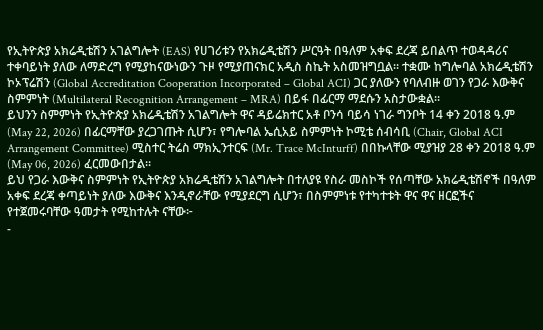የኢትዮጵያ አክሬዲቴሽን አገልግሎት (EAS) የሀገሪቱን የአክሬዲቴሽን ሥርዓት በዓለም አቀፍ ደረጃ ይበልጥ ተወዳዳሪና ተቀባይነት ያለው ለማድረግ የሚያከናውነውን ጉዞ የሚያጠናክር አዲስ ስኬት አስመዝግቧል። ተቋሙ ከግሎባል አክሬዲቴሽን ኮኦፕሬሽን (Global Accreditation Cooperation Incorporated – Global ACI) ጋር ያለውን የባለብዙ ወገን የጋራ እውቅና ስምምነት (Multilateral Recognition Arrangement – MRA) በይፋ በፊርማ ማደሱን አስታውቋል።
ይህንን ስምምነት የኢትዮጵያ አክሬዲቴሽን አገልግሎት ዋና ዳይሬክተር አቶ ቦንሳ ባይሳ ነገራ ግንቦት 14 ቀን 2018 ዓ.ም (May 22, 2026) በፊርማቸው ያረጋገጡት ሲሆን፣ የግሎባል ኤሲአይ ስምምነት ኮሚቴ ሰብሳቢ (Chair, Global ACI Arrangement Committee) ሚስተር ትሬስ ማክኢንተርፍ (Mr. Trace McInturff) በበኩላቸው ሚያዝያ 28 ቀን 2018 ዓ.ም (May 06, 2026) ፈርመውበታል።
ይህ የጋራ እውቅና ስምምነት የኢትዮጵያ አክሬዲቴሽን አገልግሎት በተለያዩ የስራ መስኮች የሰጣቸው አክሬዲቴሽኖች በዓለም አቀፍ ደረጃ ቀጣይነት ያለው እውቅና እንዲኖራቸው የሚያደርግ ሲሆን፣ በስምምነቱ የተካተቱት ዋና ዋና ዘርፎችና የተጀመሩባቸው ዓመታት የሚከተሉት ናቸው፦
-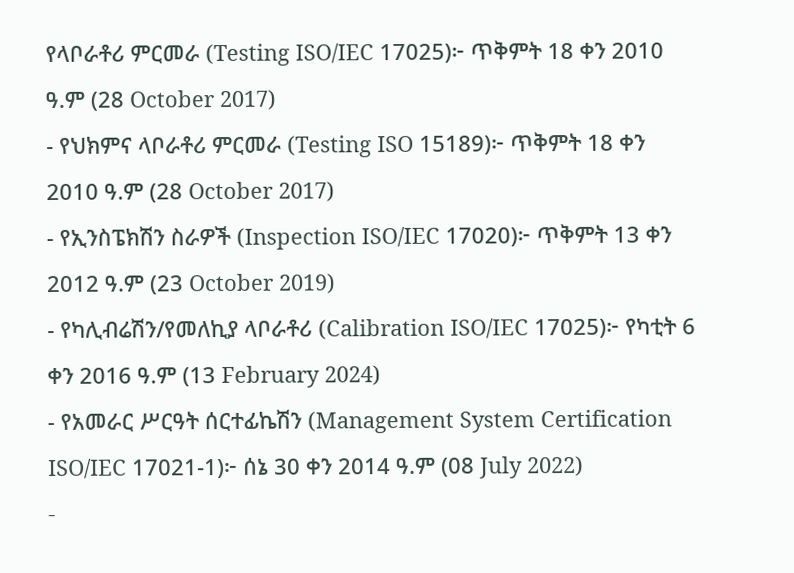የላቦራቶሪ ምርመራ (Testing ISO/IEC 17025)፦ ጥቅምት 18 ቀን 2010 ዓ.ም (28 October 2017)
- የህክምና ላቦራቶሪ ምርመራ (Testing ISO 15189)፦ ጥቅምት 18 ቀን 2010 ዓ.ም (28 October 2017)
- የኢንስፔክሽን ስራዎች (Inspection ISO/IEC 17020)፦ ጥቅምት 13 ቀን 2012 ዓ.ም (23 October 2019)
- የካሊብሬሽን/የመለኪያ ላቦራቶሪ (Calibration ISO/IEC 17025)፦ የካቲት 6 ቀን 2016 ዓ.ም (13 February 2024)
- የአመራር ሥርዓት ሰርተፊኬሽን (Management System Certification ISO/IEC 17021-1)፦ ሰኔ 30 ቀን 2014 ዓ.ም (08 July 2022)
-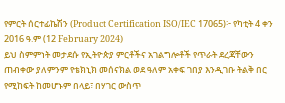የምርት ሰርተፊኬሽን (Product Certification ISO/IEC 17065)፦ የካቲት 4 ቀን 2016 ዓ.ም (12 February 2024)
ይህ ስምምነት መታደሱ የኢትዮጵያ ምርቶችና አገልግሎቶች የጥራት ደረጃቸውን ጠብቀው ያለምንም የቴክኒክ መሰናክል ወደ ዓለም አቀፍ ገበያ እንዲገቡ ትልቅ በር የሚከፍት ከመሆኑም በላይ፣ በሃገር ውስጥ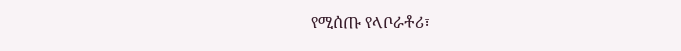የሚሰጡ የላቦራቶሪ፣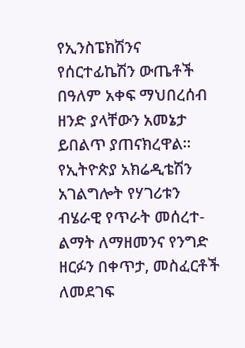የኢንስፔክሽንና የሰርተፊኬሽን ውጤቶች በዓለም አቀፍ ማህበረሰብ ዘንድ ያላቸውን አመኔታ ይበልጥ ያጠናክረዋል።
የኢትዮጵያ አክሬዲቴሽን አገልግሎት የሃገሪቱን ብሄራዊ የጥራት መሰረተ-ልማት ለማዘመንና የንግድ ዘርፉን በቀጥታ, መስፈርቶች ለመደገፍ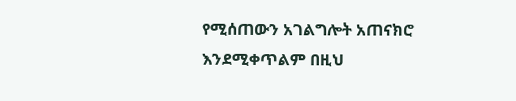የሚሰጠውን አገልግሎት አጠናክሮ እንደሚቀጥልም በዚህ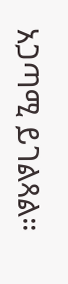አጋጣሚ ይገልጻል።